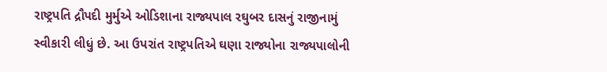રાષ્ટ્રપતિ દ્રૌપદી મુર્મુએ ઓડિશાના રાજ્યપાલ રઘુબર દાસનું રાજીનામું સ્વીકારી લીધું છે. આ ઉપરાંત રાષ્ટ્રપતિએ ઘણા રાજ્યોના રાજ્યપાલોની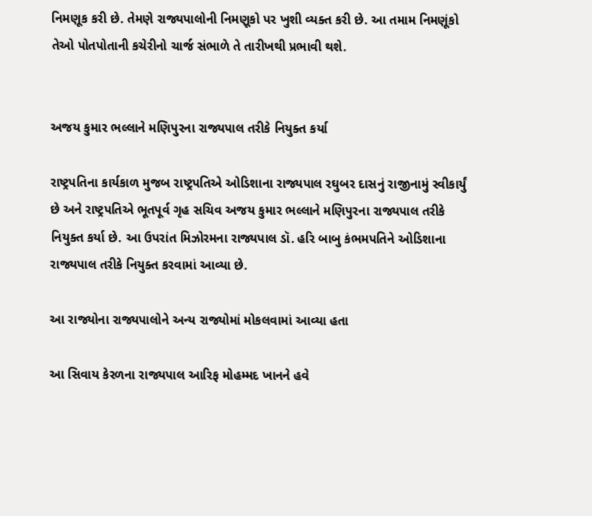નિમણૂક કરી છે. તેમણે રાજ્યપાલોની નિમણૂકો પર ખુશી વ્યક્ત કરી છે. આ તમામ નિમણૂંકો તેઓ પોતપોતાની કચેરીનો ચાર્જ સંભાળે તે તારીખથી પ્રભાવી થશે.


અજય કુમાર ભલ્લાને મણિપુરના રાજ્યપાલ તરીકે નિયુક્ત કર્યા

રાષ્ટ્રપતિના કાર્યકાળ મુજબ રાષ્ટ્રપતિએ ઓડિશાના રાજ્યપાલ રઘુબર દાસનું રાજીનામું સ્વીકાર્યું છે અને રાષ્ટ્રપતિએ ભૂતપૂર્વ ગૃહ સચિવ અજય કુમાર ભલ્લાને મણિપુરના રાજ્યપાલ તરીકે નિયુક્ત કર્યા છે. આ ઉપરાંત મિઝોરમના રાજ્યપાલ ડૉ. હરિ બાબુ કંભમપતિને ઓડિશાના રાજ્યપાલ તરીકે નિયુક્ત કરવામાં આવ્યા છે.

આ રાજ્યોના રાજ્યપાલોને અન્ય રાજ્યોમાં મોકલવામાં આવ્યા હતા

આ સિવાય કેરળના રાજ્યપાલ આરિફ મોહમ્મદ ખાનને હવે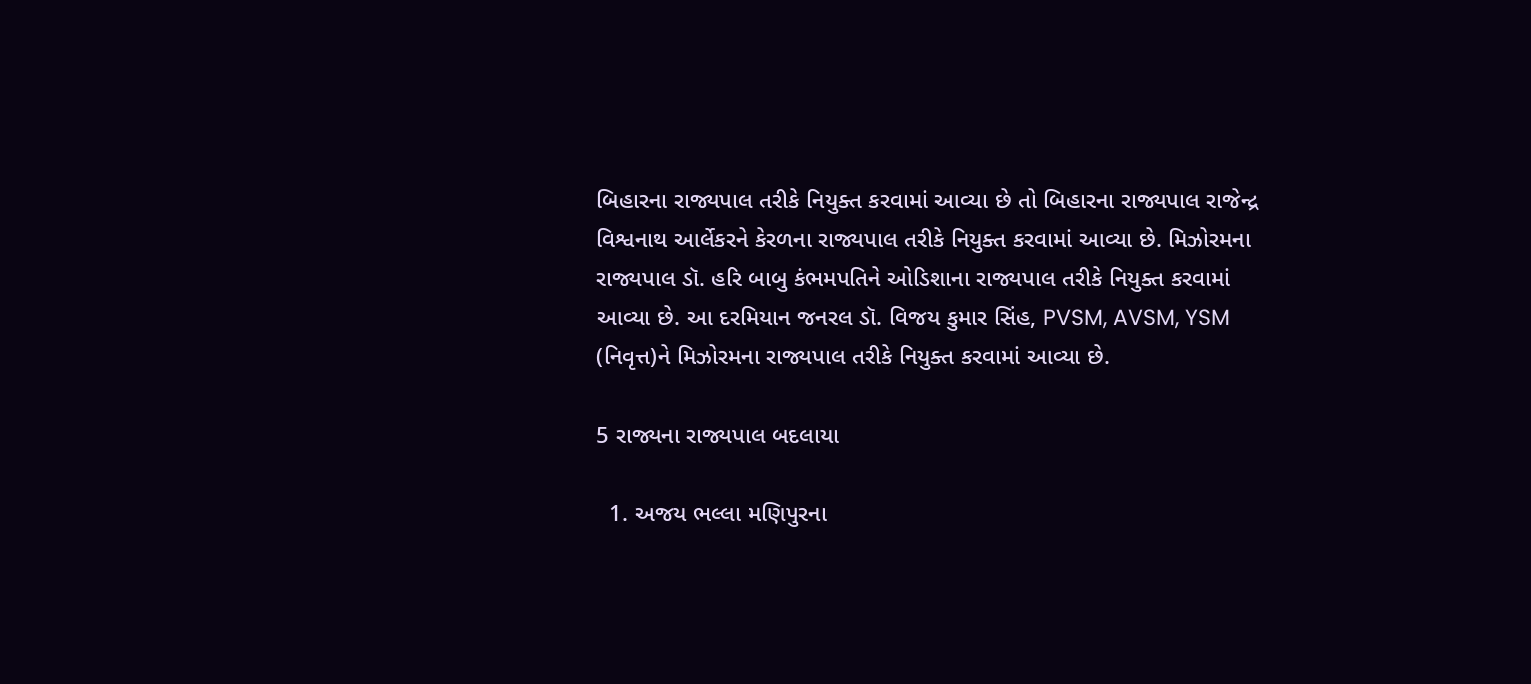બિહારના રાજ્યપાલ તરીકે નિયુક્ત કરવામાં આવ્યા છે તો બિહારના રાજ્યપાલ રાજેન્દ્ર વિશ્વનાથ આર્લેકરને કેરળના રાજ્યપાલ તરીકે નિયુક્ત કરવામાં આવ્યા છે. મિઝોરમના રાજ્યપાલ ડૉ. હરિ બાબુ કંભમપતિને ઓડિશાના રાજ્યપાલ તરીકે નિયુક્ત કરવામાં આવ્યા છે. આ દરમિયાન જનરલ ડૉ. વિજય કુમાર સિંહ, PVSM, AVSM, YSM (નિવૃત્ત)ને મિઝોરમના રાજ્યપાલ તરીકે નિયુક્ત કરવામાં આવ્યા છે.

5 રાજ્યના રાજ્યપાલ બદલાયા

  1. અજય ભલ્લા મણિપુરના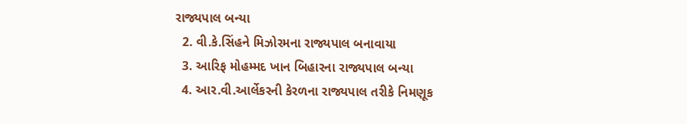રાજ્યપાલ બન્યા
  2. વી.કે.સિંહને મિઝોરમના રાજ્યપાલ બનાવાયા
  3. આરિફ મોહમ્મદ ખાન બિહારના રાજ્યપાલ બન્યા
  4. આર.વી.આર્લેકરની કેરળના રાજ્યપાલ તરીકે નિમણૂક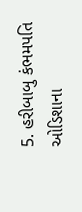5. હરીબાબુ કંભમપતિ ઓડિશાના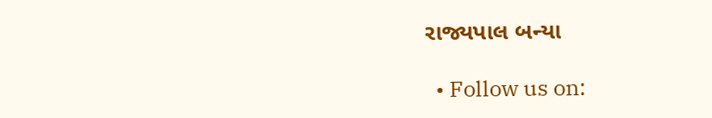રાજ્યપાલ બન્યા

  • Follow us on: